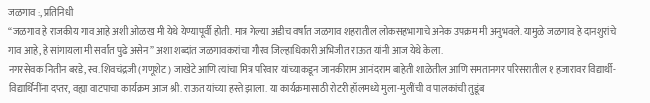जळगाव :, प्रतिनिधी
“जळगाव हे राजकीय गाव आहे अशी ओळख मी येथे येण्यापूर्वी होती. मात्र गेल्या अडीच वर्षांत जळगाव शहरातील लोकसहभागाचे अनेक उपक्रम मी अनुभवले. यामुळे जळगाव हे दानशुरांचे गाव आहे, हे सांगायला मी सर्वांत पुढे असेन” अशा शब्दांत जळगावकरांचा गौरव जिल्हाधिकारी अभिजीत राऊत यांनी आज येथे केला.
नगरसेवक नितीन बरडे, स्व. शिवचंद्रजी (गणूशेट) जाखेटे आणि त्यांचा मित्र परिवार यांच्याकडून जानकीराम आनंदराम बाहेती शाळेतील आणि समतानगर परिसरातील १ हजारावर विद्यार्थी-विद्यार्थिनींना दप्तर, वह्या वाटपाचा कार्यक्रम आज श्री. राऊत यांच्या हस्ते झाला. या कार्यक्रमासाठी रोटरी हॉलमध्ये मुला-मुलींची व पालकांची तुडूंब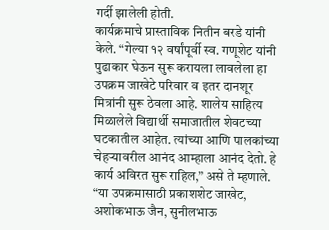गर्दी झालेली होती.
कार्यक्रमाचे प्रास्ताविक नितीन बरडे यांनी केले. “गेल्या १२ वर्षांपूर्वी स्व. गणूशेट यांनी पुढाकार घेऊन सुरू करायला लावलेला हा उपक्रम जाखेटे परिवार व इतर दानशूर मित्रांनी सुरू ठेवला आहे. शालेय साहित्य मिळालेले विद्यार्थी समाजातील शेवटच्या घटकातील आहेत. त्यांच्या आणि पालकांच्या चेहऱ्यावरील आनंद आम्हाला आनंद देतो. हे कार्य अविरत सुरू राहिल,” असे ते म्हणाले. “या उपक्रमासाठी प्रकाशशेट जाखेट, अशोकभाऊ जैन, सुनीलभाऊ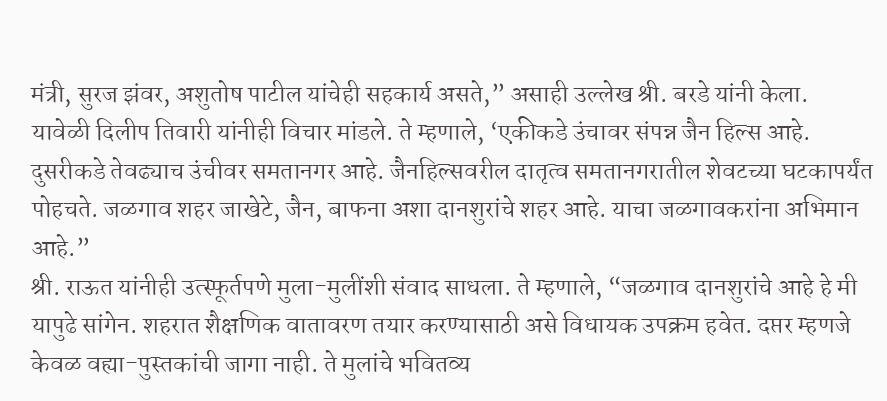मंत्री, सुरज झंवर, अशुतोष पाटील यांचेही सहकार्य असते,” असाही उल्लेख श्री. बरडे यांनी केला.
यावेळी दिलीप तिवारी यांनीही विचार मांडले. ते म्हणाले, ‘एकीकडे उंचावर संपन्न जैन हिल्स आहे. दुसरीकडे तेवढ्याच उंचीवर समतानगर आहे. जैनहिल्सवरील दातृत्व समतानगरातील शेवटच्या घटकापर्यंत पोहचते. जळगाव शहर जाखेटे, जैन, बाफना अशा दानशुरांचे शहर आहे. याचा जळगावकरांना अभिमान आहे.”
श्री. राऊत यांनीही उत्स्फूर्तपणे मुला-मुलींशी संवाद साधला. ते म्हणाले, “जळगाव दानशुरांचे आहे हे मी यापुढे सांगेन. शहरात शैक्षणिक वातावरण तयार करण्यासाठी असे विधायक उपक्रम हवेत. दप्तर म्हणजे केवळ वह्या-पुस्तकांची जागा नाही. ते मुलांचे भवितव्य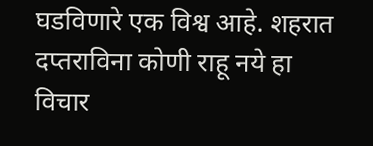घडविणारे एक विश्व आहे. शहरात दप्तराविना कोणी राहू नये हा विचार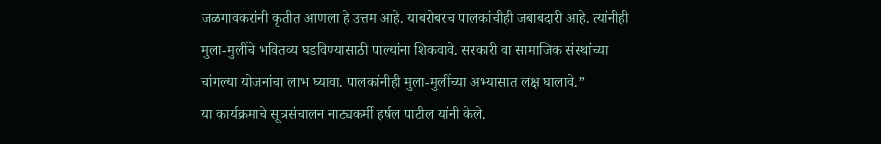जळगावकरांनी कृतीत आणला हे उत्तम आहे. याबरोबरच पालकांचीही जबाबदारी आहे. त्यांनीही मुला-मुलींचे भवितव्य घडविण्यासाठी पाल्यांना शिकवावे. सरकारी वा सामाजिक संस्थांच्या चांगल्या योजनांचा लाभ घ्यावा. पालकांनीही मुला-मुलींच्या अभ्यासात लक्ष घालावे.”
या कार्यक्रमाचे सूत्रसंचालन नाट्यकर्मी हर्षल पाटील यांनी केले.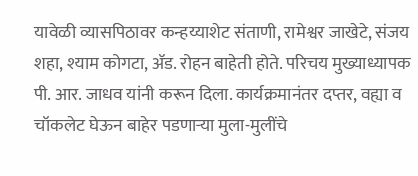यावेळी व्यासपिठावर कन्हय्याशेट संताणी, रामेश्वर जाखेटे, संजय शहा, श्याम कोगटा, ॲड. रोहन बाहेती होते. परिचय मुख्याध्यापक पी. आर. जाधव यांनी करून दिला. कार्यक्रमानंतर दप्तर, वह्या व चॉकलेट घेऊन बाहेर पडणाऱ्या मुला-मुलींचे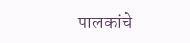पालकांचे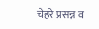चेहरे प्रसन्न व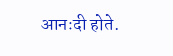आनःदी होते.